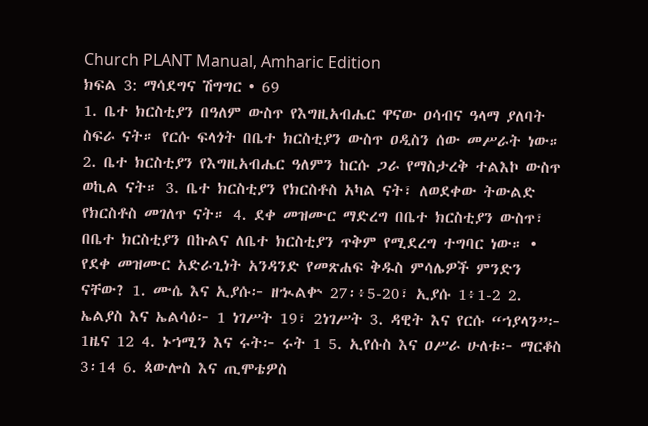Church PLANT Manual, Amharic Edition
ክፍል 3: ማሳደግና ሽግግር • 69
1. ቤተ ክርስቲያን በዓለም ውስጥ የእግዚአብሔር ዋናው ዐሳብና ዓላማ ያለባት ስፍራ ናት። የርሱ ፍላጎት በቤተ ክርስቲያን ውስጥ ዐዲስን ሰው መሥራት ነው። 2. ቤተ ክርስቲያን የእግዚአብሔር ዓለምን ከርሱ ጋራ የማስታረቅ ተልእኮ ውስጥ ወኪል ናት። 3. ቤተ ክርስቲያን የክርስቶስ አካል ናት፣ ለወደቀው ትውልድ የክርስቶስ መገለጥ ናት። 4. ደቀ መዝሙር ማድረግ በቤተ ክርስቲያን ውስጥ፣ በቤተ ክርስቲያን በኩልና ለቤተ ክርስቲያን ጥቅም የሚደረግ ተግባር ነው። • የደቀ መዝሙር አድራጊነት አንዳንድ የመጽሐፍ ቅዱስ ምሳሌዎች ምንድን ናቸው? 1. ሙሴ እና ኢያሱ፦ ዘኊልቍ 27፡፥5-20፣ ኢያሱ 1፥1-2 2. ኤልያስ እና ኤልሳዕ፦ 1 ነገሥት 19፣ 2ነገሥት 3. ዳዊት እና የርሱ “ኀያላን”፦ 1ዜና 12 4. ኑኀሚን እና ሩት፦ ሩት 1 5. ኢየሱስ እና ዐሥራ ሁለቱ፦ ማርቆስ 3፡14 6. ጳውሎስ እና ጢሞቴዎስ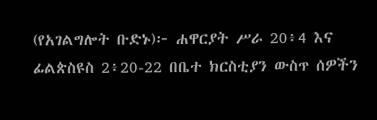(የአገልግሎት ቡድኑ)፦ ሐዋርያት ሥራ 20፥4 እና ፊልጵስዩስ 2፥20-22 በቤተ ክርስቲያን ውስጥ ሰዎችን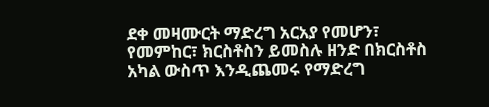ደቀ መዛሙርት ማድረግ አርአያ የመሆን፣ የመምከር፣ ክርስቶስን ይመስሉ ዘንድ በክርስቶስ አካል ውስጥ እንዲጨመሩ የማድረግ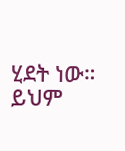ሂደት ነው። ይህም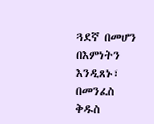ጓደኛ በመሆን በእምነትን እንዲጸኑ፣ በመንፈስ ቅዱስ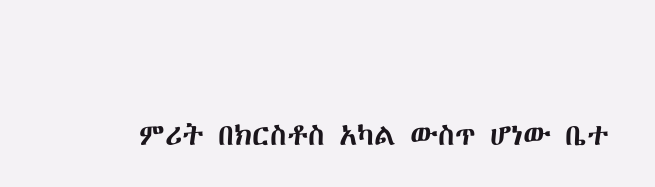ምሪት በክርስቶስ አካል ውስጥ ሆነው ቤተ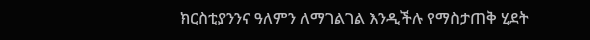ክርስቲያንንና ዓለምን ለማገልገል እንዲችሉ የማስታጠቅ ሂደት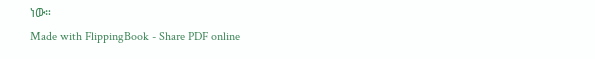ነው።
Made with FlippingBook - Share PDF online